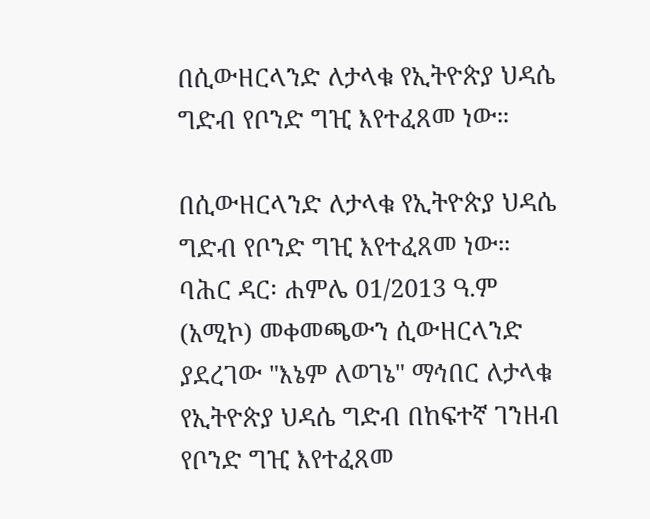በሲውዘርላንድ ለታላቁ የኢትዮጵያ ህዳሴ ግድብ የቦንድ ግዢ እየተፈጸመ ነው።

በሲውዘርላንድ ለታላቁ የኢትዮጵያ ህዳሴ ግድብ የቦንድ ግዢ እየተፈጸመ ነው። ባሕር ዳር፡ ሐምሌ 01/2013 ዓ.ም (አሚኮ) መቀመጫውን ሲውዘርላንድ ያደረገው "እኔም ለወገኔ" ማኅበር ለታላቁ የኢትዮጵያ ህዳሴ ግድብ በከፍተኛ ገንዘብ የቦንድ ግዢ እየተፈጸመ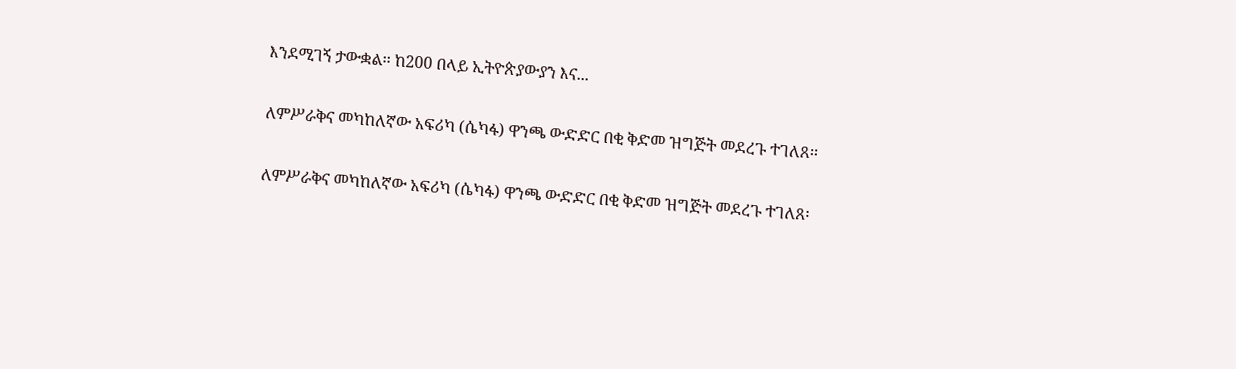እንደሚገኝ ታውቋል፡፡ ከ200 በላይ ኢትዮጵያውያን እና...

ለምሥራቅና መካከለኛው አፍሪካ (ሴካፋ) ዋንጫ ውድድር በቂ ቅድመ ዝግጅት መደረጉ ተገለጸ፡፡

ለምሥራቅና መካከለኛው አፍሪካ (ሴካፋ) ዋንጫ ውድድር በቂ ቅድመ ዝግጅት መደረጉ ተገለጸ፡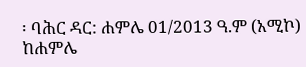፡ ባሕር ዳር: ሐምሌ 01/2013 ዓ.ም (አሚኮ) ከሐምሌ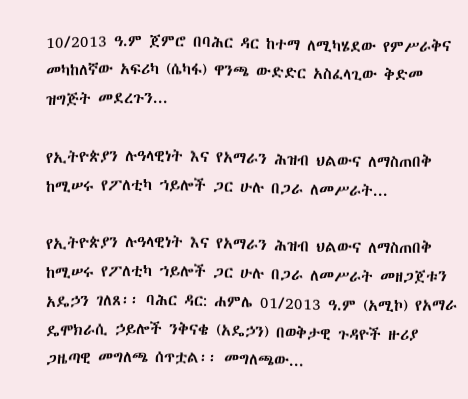10/2013 ዓ.ም ጀምሮ በባሕር ዳር ከተማ ለሚካሄደው የምሥራቅና መካከለኛው አፍሪካ (ሴካፋ) ዋንጫ ውድድር አስፈላጊው ቅድመ ዝግጅት መደረጉን...

የኢትዮጵያን ሉዓላዊነት እና የአማራን ሕዝብ ህልውና ለማስጠበቅ ከሚሠሩ የፖለቲካ ኀይሎች ጋር ሁሉ በጋራ ለመሥራት...

የኢትዮጵያን ሉዓላዊነት እና የአማራን ሕዝብ ህልውና ለማስጠበቅ ከሚሠሩ የፖለቲካ ኀይሎች ጋር ሁሉ በጋራ ለመሥራት መዘጋጀቱን አዴኃን ገለጸ፡፡ ባሕር ዳር: ሐምሌ 01/2013 ዓ.ም (አሚኮ) የአማራ ዴሞክራሲ ኃይሎች ንቅናቄ (አዴኃን) በወቅታዊ ጉዳዮች ዙሪያ ጋዜጣዊ መግለጫ ሰጥቷል፡፡ መግለጫው...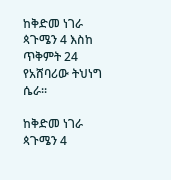ከቅድመ ነገራ ጳጉሜን 4 እስከ ጥቅምት 24 የአሸባሪው ትህነግ ሴራ፡፡

ከቅድመ ነገራ ጳጉሜን 4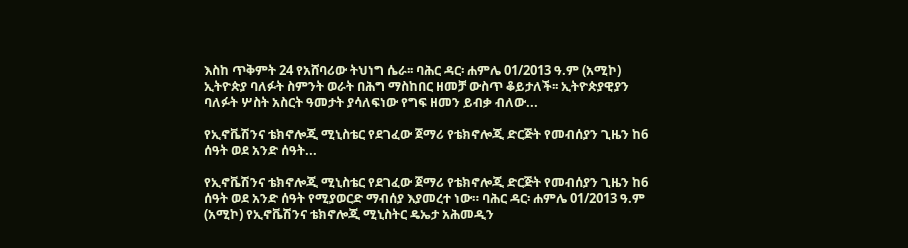እስከ ጥቅምት 24 የአሸባሪው ትህነግ ሴራ፡፡ ባሕር ዳር፡ ሐምሌ 01/2013 ዓ.ም (አሚኮ) ኢትዮጵያ ባለፉት ስምንት ወራት በሕግ ማስከበር ዘመቻ ውስጥ ቆይታለች፡፡ ኢትዮጵያዊያን ባለፉት ሦስት አስርት ዓመታት ያሳለፍነው የግፍ ዘመን ይብቃ ብለው...

የኢኖቬሽንና ቴክኖሎጂ ሚኒስቴር የደገፈው ጀማሪ የቴክኖሎጂ ድርጅት የመብሰያን ጊዜን ከ6 ሰዓት ወደ አንድ ሰዓት...

የኢኖቬሽንና ቴክኖሎጂ ሚኒስቴር የደገፈው ጀማሪ የቴክኖሎጂ ድርጅት የመብሰያን ጊዜን ከ6 ሰዓት ወደ አንድ ሰዓት የሚያወርድ ማብሰያ እያመረተ ነው። ባሕር ዳር፡ ሐምሌ 01/2013 ዓ.ም (አሚኮ) የኢኖቬሽንና ቴክኖሎጂ ሚኒስትር ዴኤታ አሕመዲን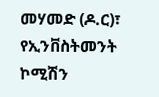መሃመድ (ዶ.ር)፣ የኢንቨስትመንት ኮሚሽን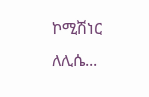ኮሚሽነር ለሊሴ...